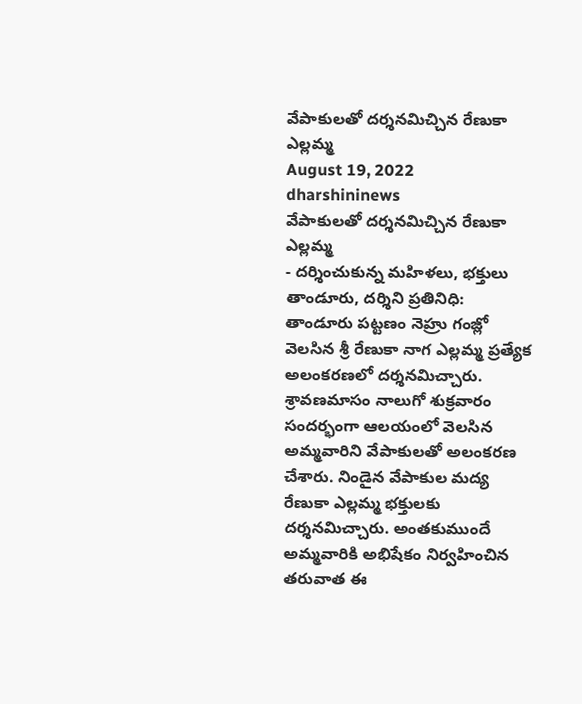వేపాకులతో దర్శనమిచ్చిన రేణుకా ఎల్లమ్మ
August 19, 2022
dharshininews
వేపాకులతో దర్శనమిచ్చిన రేణుకా ఎల్లమ్మ
- దర్శించుకున్న మహిళలు, భక్తులు
తాండూరు, దర్శిని ప్రతినిధి: తాండూరు పట్టణం నెహ్రు గంజ్లో వెలసిన శ్రీ రేణుకా నాగ ఎల్లమ్మ ప్రత్యేక అలంకరణలో దర్శనమిచ్చారు. శ్రావణమాసం నాలుగో శుక్రవారం సందర్భంగా ఆలయంలో వెలసిన అమ్మవారిని వేపాకులతో అలంకరణ చేశారు. నిండైన వేపాకుల మద్య రేణుకా ఎల్లమ్మ భక్తులకు దర్శనమిచ్చారు. అంతకుముందే అమ్మవారికి అభిషేకం నిర్వహించిన తరువాత ఈ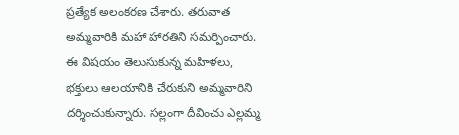ప్రత్యేక అలంకరణ చేశారు. తరువాత అమ్మవారికి మహా హారతిని సమర్పించారు. ఈ విషయం తెలుసుకున్న మహిళలు, భక్తులు ఆలయానికి చేరుకుని అమ్మవారిని దర్శించుకున్నారు. సల్లంగా దీవించు ఎల్లమ్మ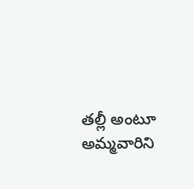తల్లీ అంటూ అమ్మవారిని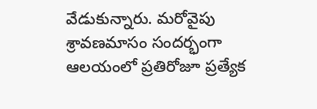వేడుకున్నారు. మరోవైపు శ్రావణమాసం సందర్భంగా ఆలయంలో ప్రతిరోజూ ప్రత్యేక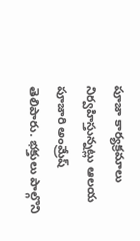పూజా కార్యక్రమాలు నిర్వహిస్తున్నట్లు ఆలయ పూజారి అంమ్రేష్ తెలిపారు. భక్తులు పాల్గొని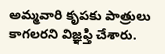అమ్మవారి కృపకు పాత్రులు కాగలరని విజ్ఞఫ్తి చేశారు.